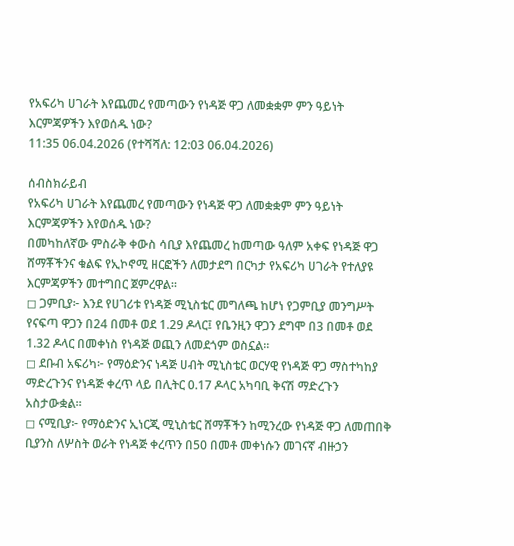የአፍሪካ ሀገራት እየጨመረ የመጣውን የነዳጅ ዋጋ ለመቋቋም ምን ዓይነት እርምጃዎችን እየወሰዱ ነው?
11:35 06.04.2026 (የተሻሻለ: 12:03 06.04.2026)

ሰብስክራይብ
የአፍሪካ ሀገራት እየጨመረ የመጣውን የነዳጅ ዋጋ ለመቋቋም ምን ዓይነት እርምጃዎችን እየወሰዱ ነው?
በመካከለኛው ምስራቅ ቀውስ ሳቢያ እየጨመረ ከመጣው ዓለም አቀፍ የነዳጅ ዋጋ ሸማቾችንና ቁልፍ የኢኮኖሚ ዘርፎችን ለመታደግ በርካታ የአፍሪካ ሀገራት የተለያዩ እርምጃዎችን መተግበር ጀምረዋል።
◻ ጋምቢያ፦ እንደ የሀገሪቱ የነዳጅ ሚኒስቴር መግለጫ ከሆነ የጋምቢያ መንግሥት የናፍጣ ዋጋን በ24 በመቶ ወደ 1.29 ዶላር፤ የቤንዚን ዋጋን ደግሞ በ3 በመቶ ወደ 1.32 ዶላር በመቀነስ የነዳጅ ወጪን ለመደጎም ወስኗል።
◻ ደቡብ አፍሪካ፦ የማዕድንና ነዳጅ ሀብት ሚኒስቴር ወርሃዊ የነዳጅ ዋጋ ማስተካከያ ማድረጉንና የነዳጅ ቀረጥ ላይ በሊትር 0.17 ዶላር አካባቢ ቅናሽ ማድረጉን አስታውቋል።
◻ ናሚቢያ፦ የማዕድንና ኢነርጂ ሚኒስቴር ሸማቾችን ከሚንረው የነዳጅ ዋጋ ለመጠበቅ ቢያንስ ለሦስት ወራት የነዳጅ ቀረጥን በ50 በመቶ መቀነሱን መገናኛ ብዙኃን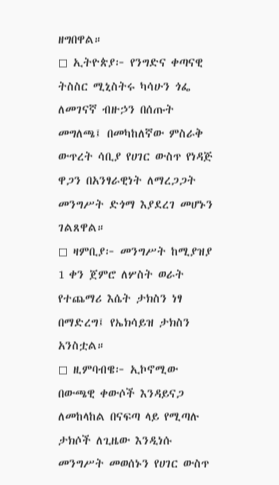ዘግበዋል።
◻ ኢትዮጵያ፦ የንግድና ቀጣናዊ ትስስር ሚኒስትሩ ካሳሁን ጎፌ ለመገናኛ ብዙኃን በሰጡት መግለጫ፤ በመካከለኛው ምስራቅ ውጥረት ሳቢያ የሀገር ውስጥ የነዳጅ ዋጋን በአንፃራዊነት ለማረጋጋት መንግሥት ድጎማ እያደረገ መሆኑን ገልጸዋል።
◻ ዛምቢያ፦ መንግሥት ከሚያዝያ 1 ቀን ጀምሮ ለሦስት ወራት የተጨማሪ እሴት ታክስን ነፃ በማድረግ፤ የኤክሳይዝ ታክስን አንስቷል።
◻ ዚምባብዌ፦ ኢኮኖሚው በውጫዊ ቀውሶች እንዳይናጋ ለመከላከል በናፍጣ ላይ የሚጣሉ ታክሶች ለጊዜው እንዲነሱ መንግሥት መወሰኑን የሀገር ውስጥ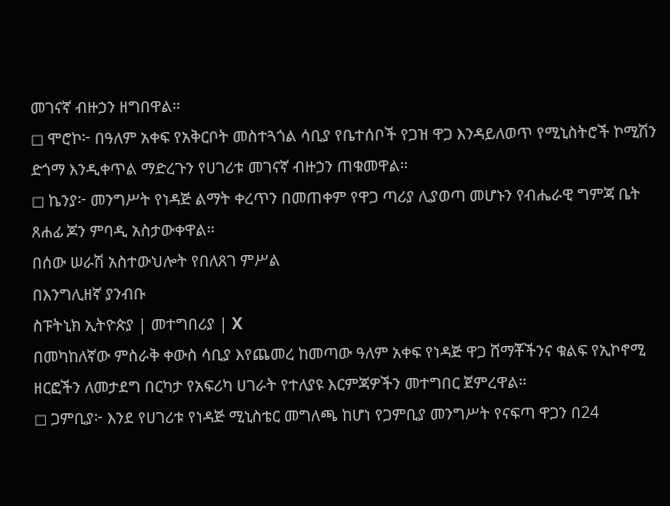መገናኛ ብዙኃን ዘግበዋል።
◻ ሞሮኮ፦ በዓለም አቀፍ የአቅርቦት መስተጓጎል ሳቢያ የቤተሰቦች የጋዝ ዋጋ እንዳይለወጥ የሚኒስትሮች ኮሚሽን ድጎማ እንዲቀጥል ማድረጉን የሀገሪቱ መገናኛ ብዙኃን ጠቁመዋል።
◻ ኬንያ፦ መንግሥት የነዳጅ ልማት ቀረጥን በመጠቀም የዋጋ ጣሪያ ሊያወጣ መሆኑን የብሔራዊ ግምጃ ቤት ጸሐፊ ጆን ምባዲ አስታውቀዋል።
በሰው ሠራሽ አስተውህሎት የበለጸገ ምሥል
በእንግሊዘኛ ያንብቡ
ስፑትኒክ ኢትዮጵያ | መተግበሪያ | X
በመካከለኛው ምስራቅ ቀውስ ሳቢያ እየጨመረ ከመጣው ዓለም አቀፍ የነዳጅ ዋጋ ሸማቾችንና ቁልፍ የኢኮኖሚ ዘርፎችን ለመታደግ በርካታ የአፍሪካ ሀገራት የተለያዩ እርምጃዎችን መተግበር ጀምረዋል።
◻ ጋምቢያ፦ እንደ የሀገሪቱ የነዳጅ ሚኒስቴር መግለጫ ከሆነ የጋምቢያ መንግሥት የናፍጣ ዋጋን በ24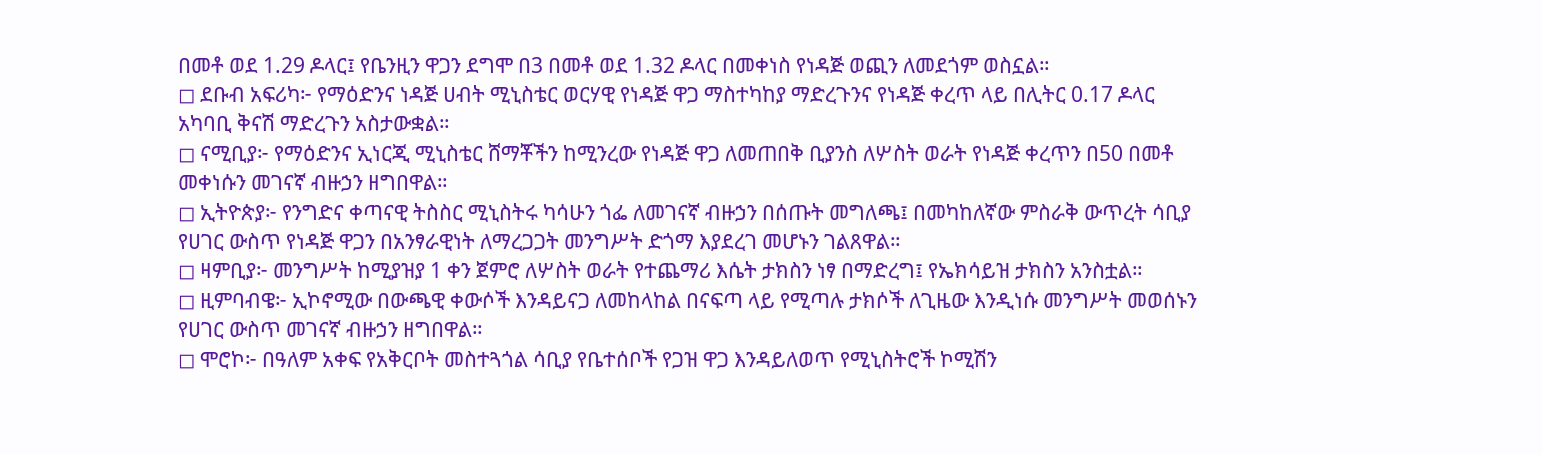በመቶ ወደ 1.29 ዶላር፤ የቤንዚን ዋጋን ደግሞ በ3 በመቶ ወደ 1.32 ዶላር በመቀነስ የነዳጅ ወጪን ለመደጎም ወስኗል።
◻ ደቡብ አፍሪካ፦ የማዕድንና ነዳጅ ሀብት ሚኒስቴር ወርሃዊ የነዳጅ ዋጋ ማስተካከያ ማድረጉንና የነዳጅ ቀረጥ ላይ በሊትር 0.17 ዶላር አካባቢ ቅናሽ ማድረጉን አስታውቋል።
◻ ናሚቢያ፦ የማዕድንና ኢነርጂ ሚኒስቴር ሸማቾችን ከሚንረው የነዳጅ ዋጋ ለመጠበቅ ቢያንስ ለሦስት ወራት የነዳጅ ቀረጥን በ50 በመቶ መቀነሱን መገናኛ ብዙኃን ዘግበዋል።
◻ ኢትዮጵያ፦ የንግድና ቀጣናዊ ትስስር ሚኒስትሩ ካሳሁን ጎፌ ለመገናኛ ብዙኃን በሰጡት መግለጫ፤ በመካከለኛው ምስራቅ ውጥረት ሳቢያ የሀገር ውስጥ የነዳጅ ዋጋን በአንፃራዊነት ለማረጋጋት መንግሥት ድጎማ እያደረገ መሆኑን ገልጸዋል።
◻ ዛምቢያ፦ መንግሥት ከሚያዝያ 1 ቀን ጀምሮ ለሦስት ወራት የተጨማሪ እሴት ታክስን ነፃ በማድረግ፤ የኤክሳይዝ ታክስን አንስቷል።
◻ ዚምባብዌ፦ ኢኮኖሚው በውጫዊ ቀውሶች እንዳይናጋ ለመከላከል በናፍጣ ላይ የሚጣሉ ታክሶች ለጊዜው እንዲነሱ መንግሥት መወሰኑን የሀገር ውስጥ መገናኛ ብዙኃን ዘግበዋል።
◻ ሞሮኮ፦ በዓለም አቀፍ የአቅርቦት መስተጓጎል ሳቢያ የቤተሰቦች የጋዝ ዋጋ እንዳይለወጥ የሚኒስትሮች ኮሚሽን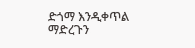ድጎማ እንዲቀጥል ማድረጉን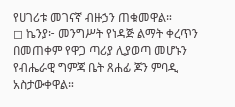የሀገሪቱ መገናኛ ብዙኃን ጠቁመዋል።
◻ ኬንያ፦ መንግሥት የነዳጅ ልማት ቀረጥን በመጠቀም የዋጋ ጣሪያ ሊያወጣ መሆኑን የብሔራዊ ግምጃ ቤት ጸሐፊ ጆን ምባዲ አስታውቀዋል።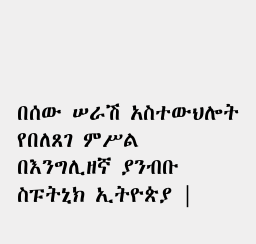በሰው ሠራሽ አስተውህሎት የበለጸገ ምሥል
በእንግሊዘኛ ያንብቡ
ስፑትኒክ ኢትዮጵያ |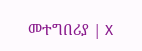መተግበሪያ | X